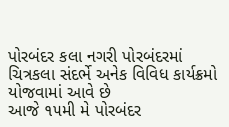પોરબંદર કલા નગરી પોરબંદરમાં ચિત્રકલા સંદર્ભે અનેક વિવિધ કાર્યક્રમો યોજવામાં આવે છે
આજે ૧૫મી મે પોરબંદર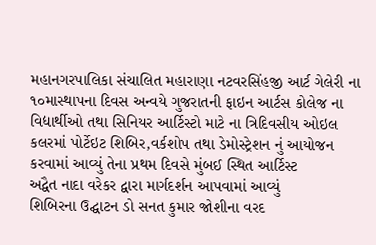મહાનગરપાલિકા સંચાલિત મહારાણા નટવરસિંહજી આર્ટ ગેલેરી ના ૧૦માસ્થાપના દિવસ અન્વયે ગુજરાતની ફાઇન આર્ટસ કોલેજ ના વિદ્યાર્થીઓ તથા સિનિયર આર્ટિસ્ટો માટે ના ત્રિદિવસીય ઓઇલ કલરમાં પોર્ટેઇટ શિબિર,વર્કશોપ તથા ડેમોસ્ટ્રેશન નું આયોજન કરવામાં આવ્યું તેના પ્રથમ દિવસે મુંબઈ સ્થિત આર્ટિસ્ટ
અદ્વૈત નાદા વરેકર દ્વારા માર્ગદર્શન આપવામાં આવ્યું
શિબિરના ઉદ્ઘાટન ડો સનત કુમાર જોશીના વરદ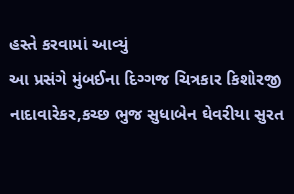હસ્તે કરવામાં આવ્યું
આ પ્રસંગે મુંબઈના દિગ્ગજ ચિત્રકાર કિશોરજી નાદાવારેકર,કચ્છ ભુજ સુધાબેન ઘેવરીયા સુરત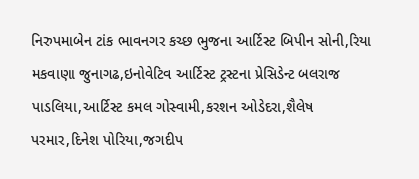નિરુપમાબેન ટાંક ભાવનગર કચ્છ ભુજના આર્ટિસ્ટ બિપીન સોની,રિયા મકવાણા જુનાગઢ,ઇનોવેટિવ આર્ટિસ્ટ ટ્રસ્ટના પ્રેસિડેન્ટ બલરાજ પાડલિયા,આર્ટિસ્ટ કમલ ગોસ્વામી,કરશન ઓડેદરા,શૈલેષ પરમાર,દિનેશ પોરિયા,જગદીપ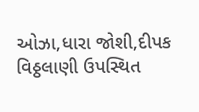ઓઝા,ધારા જોશી,દીપક વિઠ્ઠલાણી ઉપસ્થિત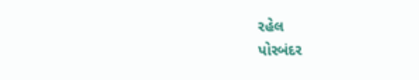રહેલ
પોરબંદર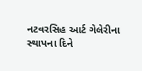નટવરસિહ આર્ટ ગેલેરીના સ્થાપના દિને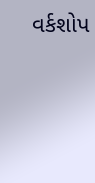વર્કશોપ